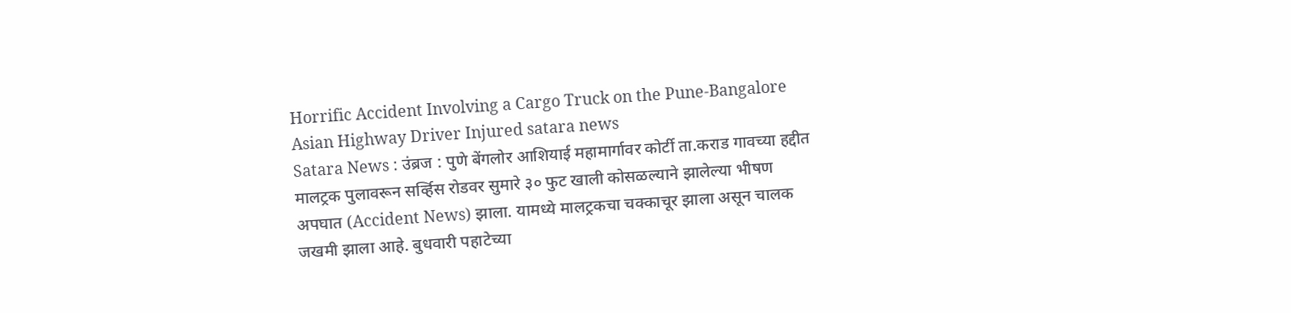Horrific Accident Involving a Cargo Truck on the Pune-Bangalore Asian Highway Driver Injured satara news
Satara News : उंब्रज : पुणे बेंगलोर आशियाई महामार्गावर कोर्टी ता.कराड गावच्या हद्दीत मालट्रक पुलावरून सर्व्हिस रोडवर सुमारे ३० फुट खाली कोसळल्याने झालेल्या भीषण अपघात (Accident News) झाला. यामध्ये मालट्रकचा चक्काचूर झाला असून चालक जखमी झाला आहे. बुधवारी पहाटेच्या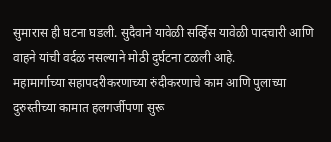सुमारास ही घटना घडली. सुदैवाने यावेळी सर्व्हिस यावेळी पादचारी आणि वाहने यांची वर्दळ नसल्याने मोठी दुर्घटना टळली आहे.
महामार्गाच्या सहापदरीकरणाच्या रुंदीकरणाचे काम आणि पुलाच्या दुरुस्तीच्या कामात हलगर्जीपणा सुरू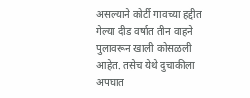असल्याने कोर्टी गावच्या हद्दीत गेल्या दीड वर्षात तीन वाहने पुलावरून खाली कोसळली आहेत. तसेच येथे दुचाकीला अपघात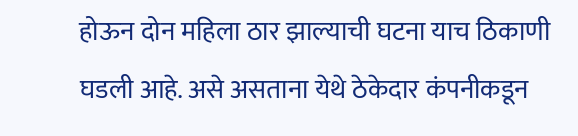होऊन दोन महिला ठार झाल्याची घटना याच ठिकाणी घडली आहे. असे असताना येथे ठेकेदार कंपनीकडून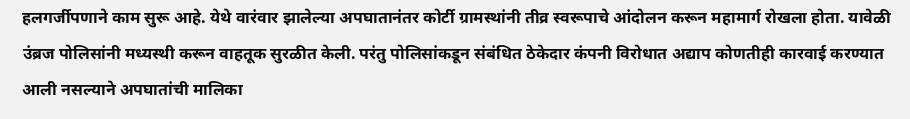हलगर्जीपणाने काम सुरू आहे. येथे वारंवार झालेल्या अपघातानंतर कोर्टी ग्रामस्थांनी तीव्र स्वरूपाचे आंदोलन करून महामार्ग रोखला होता. यावेळी उंब्रज पोलिसांनी मध्यस्थी करून वाहतूक सुरळीत केली. परंतु पोलिसांकडून संबंधित ठेकेदार कंपनी विरोधात अद्याप कोणतीही कारवाई करण्यात आली नसल्याने अपघातांची मालिका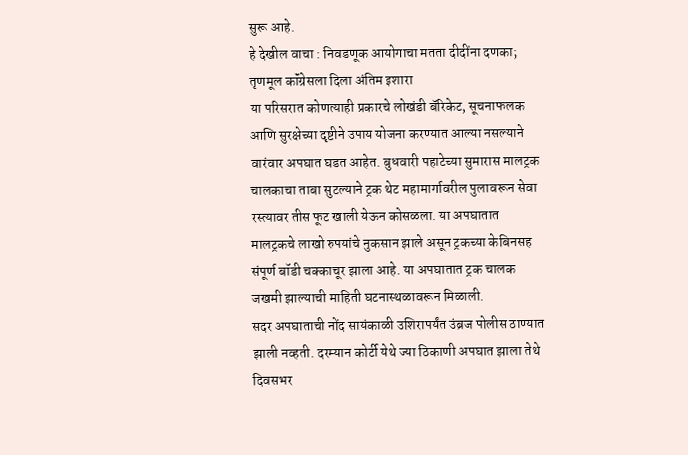सुरू आहे.
हे देखील वाचा : निवडणूक आयोगाचा मतता दीदींना दणका; तृणमूल कॉंग्रेसला दिला अंतिम इशारा
या परिसरात कोणत्याही प्रकारचे लोखंडी बॅरिकेट, सूचनाफलक आणि सुरक्षेच्या दृष्टीने उपाय योजना करण्यात आल्या नसल्याने वारंवार अपघात घडत आहेत. बुधवारी पहाटेच्या सुमारास मालट्रक चालकाचा ताबा सुटल्याने ट्रक थेट महामार्गावरील पुलावरून सेवा रस्त्यावर तीस फूट खाली येऊन कोसळला. या अपघातात मालट्रकचे लाखो रुपयांचे नुकसान झाले असून ट्रकच्या केबिनसह संपूर्ण बॉडी चक्काचूर झाला आहे. या अपघातात ट्रक चालक जखमी झाल्याची माहिती घटनास्थळावरून मिळाली.
सदर अपघाताची नोंद सायंकाळी उशिरापर्यंत उंब्रज पोलीस ठाण्यात झाली नव्हती. दरम्यान कोर्टी येथे ज्या ठिकाणी अपघात झाला तेथे दिवसभर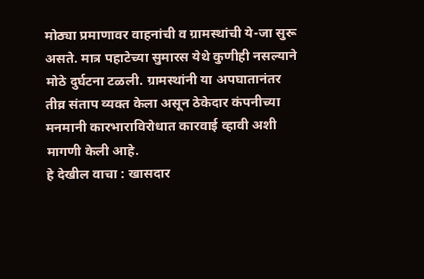मोठ्या प्रमाणावर वाहनांची व ग्रामस्थांची ये-जा सुरू असते. मात्र पहाटेच्या सुमारस येथे कुणीही नसल्याने मोठे दुर्घटना टळली. ग्रामस्थांनी या अपघातानंतर तीव्र संताप व्यक्त केला असून ठेकेदार कंपनीच्या मनमानी कारभाराविरोधात कारवाई व्हावी अशी मागणी केली आहे.
हे देखील वाचा : खासदार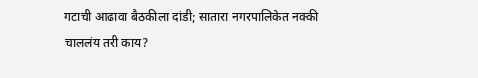गटाची आढावा बैठकीला दांडी; सातारा नगरपालिकेत नक्की चाललंय तरी काय?